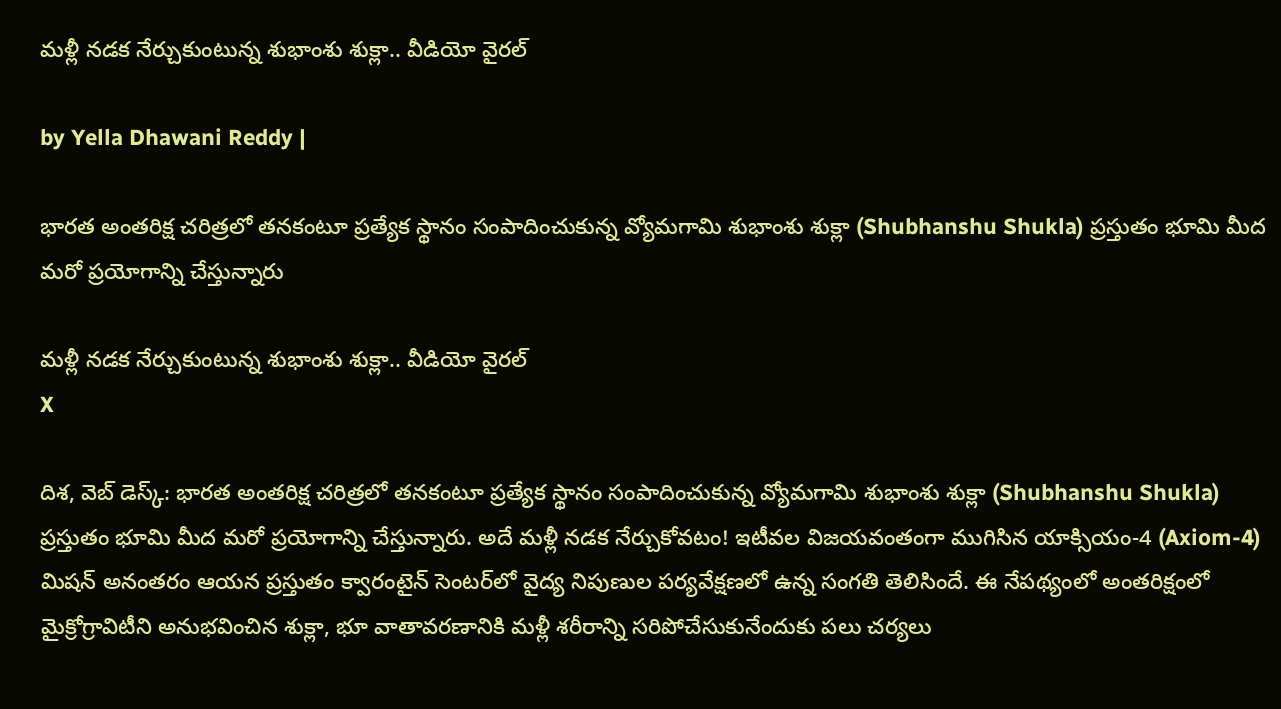మళ్లీ నడక నేర్చుకుంటున్న శుభాంశు శుక్లా.. వీడియో వైరల్

by Yella Dhawani Reddy |

భారత అంతరిక్ష చరిత్రలో తనకంటూ ప్రత్యేక స్థానం సంపాదించుకున్న వ్యోమగామి శుభాంశు శుక్లా (Shubhanshu Shukla) ప్రస్తుతం భూమి మీద మరో ప్రయోగాన్ని చేస్తున్నారు

మళ్లీ నడక నేర్చుకుంటున్న శుభాంశు శుక్లా.. వీడియో వైరల్
X

దిశ, వెబ్ డెస్క్: భారత అంతరిక్ష చరిత్రలో తనకంటూ ప్రత్యేక స్థానం సంపాదించుకున్న వ్యోమగామి శుభాంశు శుక్లా (Shubhanshu Shukla) ప్రస్తుతం భూమి మీద మరో ప్రయోగాన్ని చేస్తున్నారు. అదే మళ్లీ నడక నేర్చుకోవటం! ఇటీవల విజయవంతంగా ముగిసిన యాక్సియం-4 (Axiom-4) మిషన్ అనంతరం ఆయన ప్రస్తుతం క్వారంటైన్ సెంటర్‌లో వైద్య నిపుణుల పర్యవేక్షణలో ఉన్న సంగతి తెలిసిందే. ఈ నేపథ్యంలో అంతరిక్షంలో మైక్రోగ్రావిటీని అనుభవించిన శుక్లా, భూ వాతావరణానికి మళ్లీ శరీరాన్ని సరిపోచేసుకునేందుకు పలు చర్యలు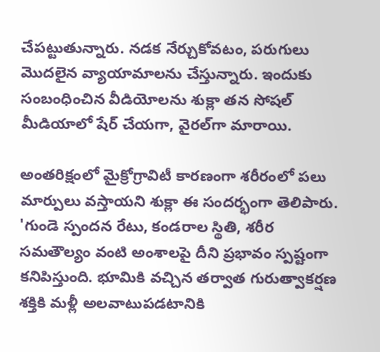చేపట్టుతున్నారు. నడక నేర్చుకోవటం, పరుగులు మొదలైన వ్యాయామాలను చేస్తున్నారు. ఇందుకు సంబంధించిన వీడియోలను శుక్లా తన సోషల్ మీడియాలో షేర్ చేయగా, వైరల్‌గా మారాయి.

అంతరిక్షంలో మైక్రోగ్రావిటీ కారణంగా శరీరంలో పలు మార్పులు వస్తాయని శుక్లా ఈ సందర్భంగా తెలిపారు. 'గుండె స్పందన రేటు, కండరాల స్థితి, శరీర సమతౌల్యం వంటి అంశాలపై దీని ప్రభావం స్పష్టంగా కనిపిస్తుంది. భూమికి వచ్చిన తర్వాత గురుత్వాకర్షణ శక్తికి మళ్లీ అలవాటుపడటానికి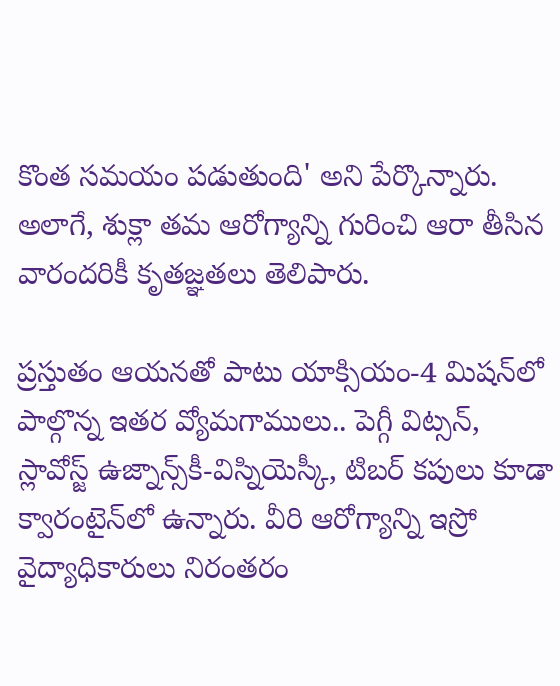కొంత సమయం పడుతుంది' అని పేర్కొన్నారు. అలాగే, శుక్లా తమ ఆరోగ్యాన్ని గురించి ఆరా తీసిన వారందరికీ కృతజ్ఞతలు తెలిపారు.

ప్రస్తుతం ఆయనతో పాటు యాక్సియం-4 మిషన్‌లో పాల్గొన్న ఇతర వ్యోమగాములు.. పెగ్గీ విట్సన్, స్లావోస్జ్ ఉజ్నాన్స్‌కీ-విస్నియెస్కీ, టిబర్ కపులు కూడా క్వారంటైన్‌లో ఉన్నారు. వీరి ఆరోగ్యాన్ని ఇస్రో వైద్యాధికారులు నిరంతరం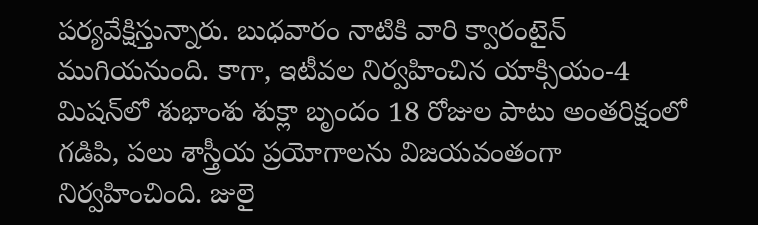పర్యవేక్షిస్తున్నారు. బుధవారం నాటికి వారి క్వారంటైన్ ముగియనుంది. కాగా, ఇటీవల నిర్వహించిన యాక్సియం-4 మిషన్‌లో శుభాంశు శుక్లా బృందం 18 రోజుల పాటు అంతరిక్షంలో గడిపి, పలు శాస్త్రీయ ప్రయోగాలను విజయవంతంగా నిర్వహించింది. జులై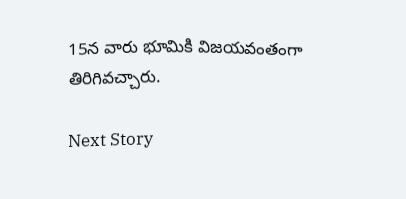15న వారు భూమికి విజయవంతంగా తిరిగివచ్చారు.

Next Story